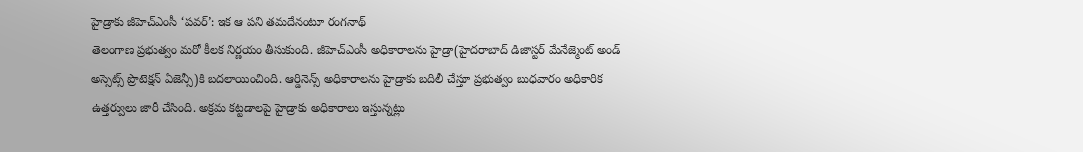హైడ్రాకు జీహెచ్ఎంసీ ‘పవర్’: ఇక ఆ పని తమదేనంటూ రంగనాథ్
తెలంగాణ ప్రభుత్వం మరో కీలక నిర్ణయం తీసుకుంది. జీహెచ్ఎంసీ అధికారాలను హైడ్రా(హైదరాబాద్ డిజాస్టర్ మేనేజ్మెంట్ అండ్ అస్సెట్స్ ప్రొటెక్షన్ ఏజెన్సీ)కి బదలాయించింది. ఆర్డినెన్స్ అధికారాలను హైడ్రాకు బదిలీ చేస్తూ ప్రభుత్వం బుధవారం అధికారిక ఉత్తర్వులు జారీ చేసింది. అక్రమ కట్టడాలపై హైడ్రాకు అధికారాలు ఇస్తున్నట్లు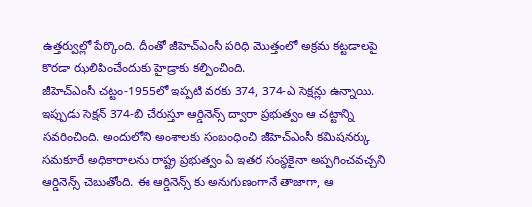ఉత్తర్వుల్లో పేర్కొంది. దీంతో జీహెచ్ఎంసీ పరిధి మొత్తంలో అక్రమ కట్టడాలపై కొరడా ఝలిపించేందుకు హైడ్రాకు కల్పించింది.
జీహెచ్ఎంసీ చట్టం-1955లో ఇప్పటి వరకు 374, 374-ఎ సెక్షన్లు ఉన్నాయి. ఇప్పుడు సెక్షన్ 374-బి చేరుస్తూ ఆర్డినెన్స్ ద్వారా ప్రభుత్వం ఆ చట్టాన్ని సవరించింది. అందులోని అంశాలకు సంబంధించి జీహెచ్ఎంసీ కమిషనర్కు సమకూరే అధికారాలను రాష్ట్ర ప్రభుత్వం ఏ ఇతర సంస్థకైనా అప్పగించవచ్చని ఆర్డినెన్స్ చెబుతోంది. ఈ ఆర్డినెన్స్ కు అనుగుణంగానే తాజాగా, ఆ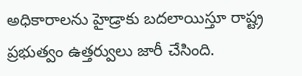అధికారాలను హైడ్రాకు బదలాయిస్తూ రాష్ట్ర ప్రభుత్వం ఉత్తర్వులు జారీ చేసింది.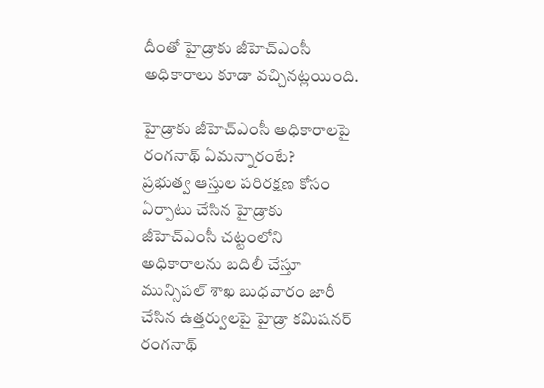దీంతో హైడ్రాకు జీహెచ్ఎంసీ అధికారాలు కూడా వచ్చినట్లయింది.

హైడ్రాకు జీహెచ్ఎంసీ అధికారాలపై రంగనాథ్ ఏమన్నారంటే?
ప్రభుత్వ ఆస్తుల పరిరక్షణ కోసం ఏర్పాటు చేసిన హైడ్రాకు జీహెచ్ఎంసీ చట్టంలోని అధికారాలను బదిలీ చేస్తూ మున్సిపల్ శాఖ బుధవారం జారీ చేసిన ఉత్తర్వులపై హైడ్రా కమిషనర్ రంగనాథ్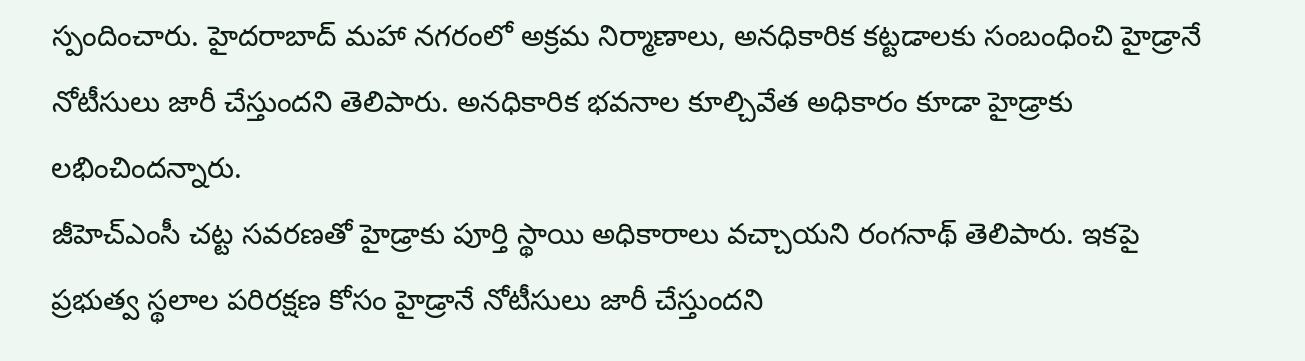స్పందించారు. హైదరాబాద్ మహా నగరంలో అక్రమ నిర్మాణాలు, అనధికారిక కట్టడాలకు సంబంధించి హైడ్రానే నోటీసులు జారీ చేస్తుందని తెలిపారు. అనధికారిక భవనాల కూల్చివేత అధికారం కూడా హైడ్రాకు లభించిందన్నారు.
జీహెచ్ఎంసీ చట్ట సవరణతో హైడ్రాకు పూర్తి స్థాయి అధికారాలు వచ్చాయని రంగనాథ్ తెలిపారు. ఇకపై ప్రభుత్వ స్థలాల పరిరక్షణ కోసం హైడ్రానే నోటీసులు జారీ చేస్తుందని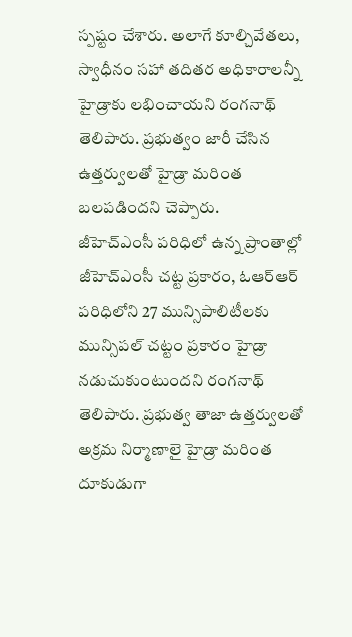స్పష్టం చేశారు. అలాగే కూల్చివేతలు, స్వాధీనం సహా తదితర అధికారాలన్నీ హైడ్రాకు లభించాయని రంగనాథ్ తెలిపారు. ప్రభుత్వం జారీ చేసిన ఉత్తర్వులతో హైడ్రా మరింత బలపడిందని చెప్పారు.
జీహెచ్ఎంసీ పరిధిలో ఉన్న ప్రాంతాల్లో జీహెచ్ఎంసీ చట్ట ప్రకారం, ఓఆర్ఆర్ పరిధిలోని 27 మున్సిపాలిటీలకు మున్సిపల్ చట్టం ప్రకారం హైడ్రా నడుచుకుంటుందని రంగనాథ్ తెలిపారు. ప్రభుత్వ తాజా ఉత్తర్వులతో అక్రమ నిర్మాణాలై హైడ్రా మరింత దూకుడుగా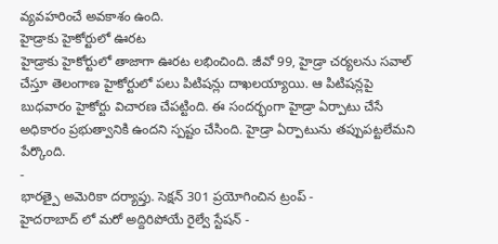వ్యవహరించే అవకాశం ఉంది.
హైడ్రాకు హైకోర్టులో ఊరట
హైడ్రాకు హైకోర్టులో తాజాగా ఊరట లభించింది. జీవో 99, హైడ్రా చర్యలను సవాల్ చేస్తూ తెలంగాణ హైకోర్టులో పలు పిటిషన్లు దాఖలయ్యాయి. ఆ పిటిషన్లపై బుధవారం హైకోర్టు విచారణ చేపట్టింది. ఈ సందర్భంగా హైడ్రా ఏర్పాటు చేసే అధికారం ప్రభుత్వానికి ఉందని స్పష్టం చేసింది. హైడ్రా ఏర్పాటును తప్పుపట్టలేమని పేర్కొంది.
-
భారత్పై అమెరికా దర్యాప్తు. సెక్షన్ 301 ప్రయోగించిన ట్రంప్ -
హైదరాబాద్ లో మరో అద్దిరిపోయే రైల్వే స్టేషన్ -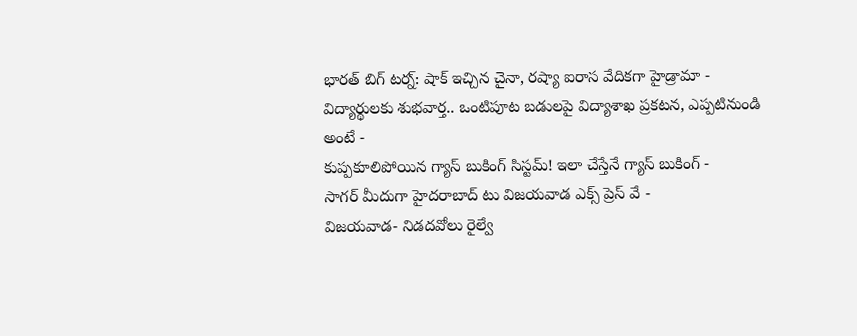భారత్ బిగ్ టర్న్: షాక్ ఇచ్చిన చైనా, రష్యా ఐరాస వేదికగా హైడ్రామా -
విద్యార్థులకు శుభవార్త.. ఒంటిపూట బడులపై విద్యాశాఖ ప్రకటన, ఎప్పటినుండి అంటే -
కుప్పకూలిపోయిన గ్యాస్ బుకింగ్ సిస్టమ్! ఇలా చేస్తేనే గ్యాస్ బుకింగ్ -
సాగర్ మీదుగా హైదరాబాద్ టు విజయవాడ ఎక్స్ ప్రెస్ వే -
విజయవాడ- నిడదవోలు రైల్వే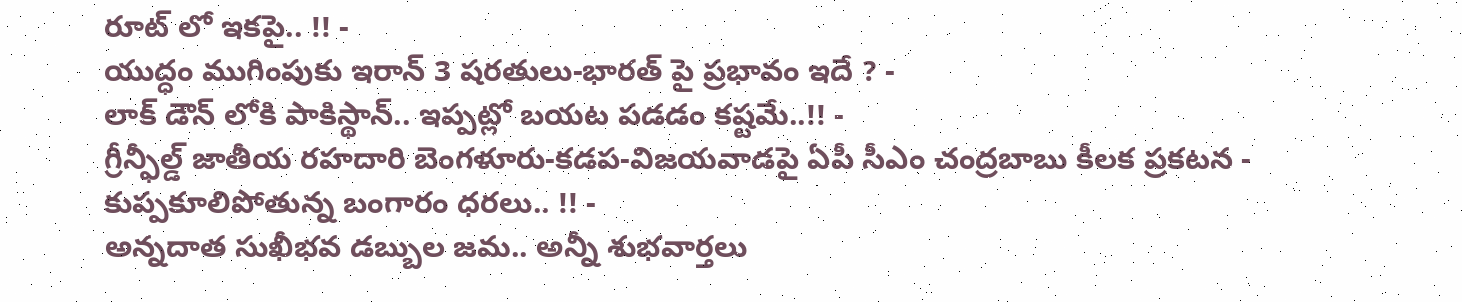రూట్ లో ఇకపై.. !! -
యుద్ధం ముగింపుకు ఇరాన్ 3 షరతులు-భారత్ పై ప్రభావం ఇదే ? -
లాక్ డౌన్ లోకి పాకిస్థాన్.. ఇప్పట్లో బయట పడడం కష్టమే..!! -
గ్రీన్ఫీల్డ్ జాతీయ రహదారి బెంగళూరు-కడప-విజయవాడపై ఏపీ సీఎం చంద్రబాబు కీలక ప్రకటన -
కుప్పకూలిపోతున్న బంగారం ధరలు.. !! -
అన్నదాత సుఖీభవ డబ్బుల జమ.. అన్నీ శుభవార్తలు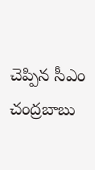చెప్పిన సీఎం చంద్రబాబు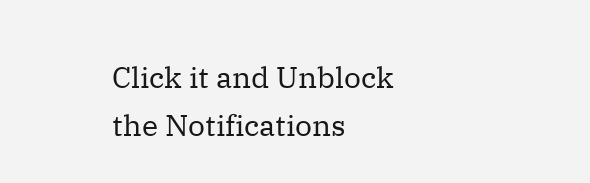Click it and Unblock the Notifications